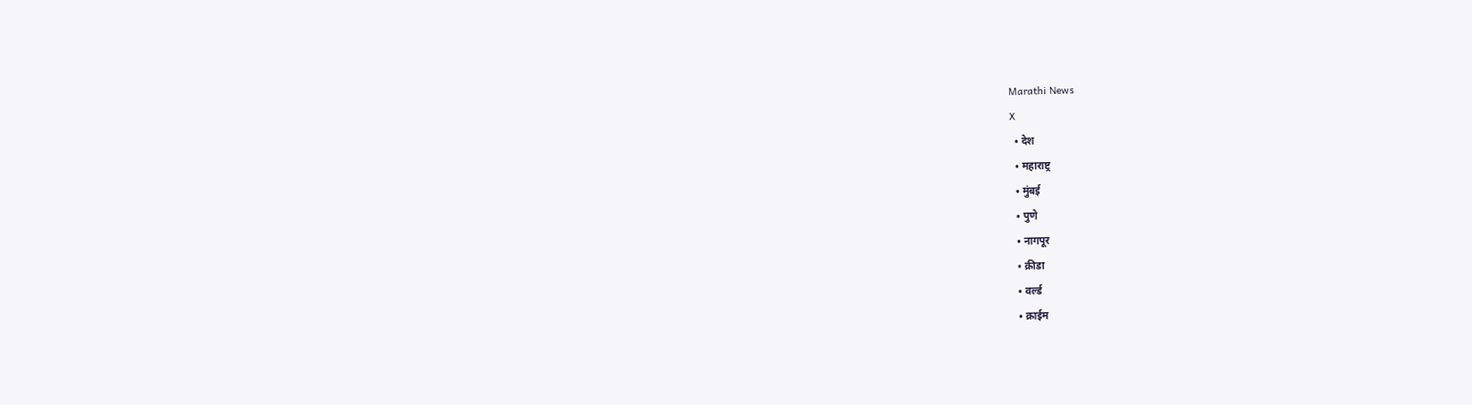Marathi News
X
  • देश
  • महाराष्ट्र
  • मुंबई
  • पुणे
  • नागपूर
  • क्रीडा
  • वर्ल्ड
  • क्राईम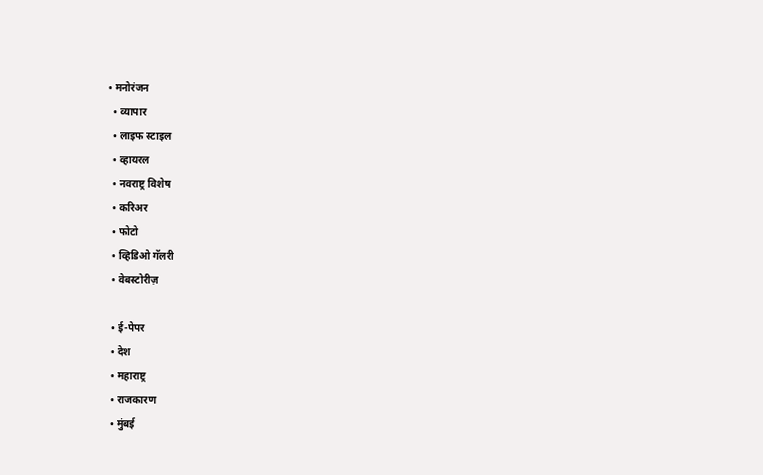• मनोरंजन
  • व्यापार
  • लाइफ स्टाइल
  • व्हायरल
  • नवराष्ट्र विशेष
  • करिअर
  • फोटो
  • व्हिडिओ गॅलरी
  • वेबस्टोरीज़

  • ई-पेपर
  • देश
  • महाराष्ट्र
  • राजकारण
  • मुंबई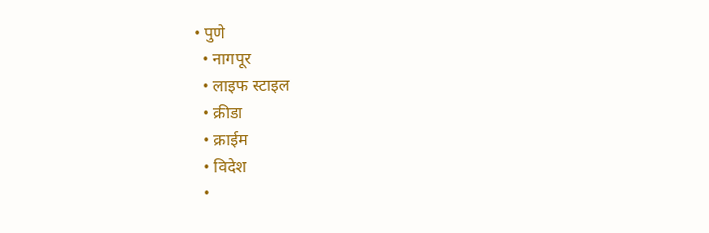• पुणे
  • नागपूर
  • लाइफ स्टाइल
  • क्रीडा
  • क्राईम
  • विदेश
  •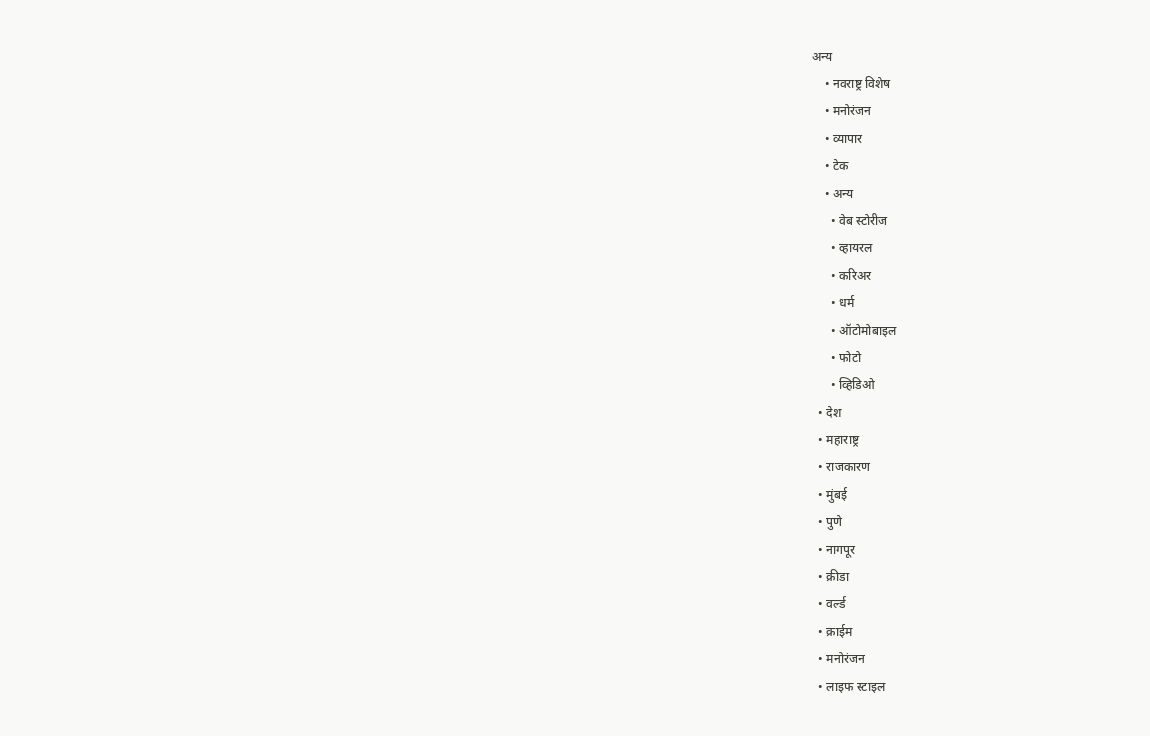अन्य
    • नवराष्ट्र विशेष
    • मनोरंजन
    • व्यापार
    • टेक
    • अन्य
      • वेब स्टोरीज
      • व्हायरल
      • करिअर
      • धर्म
      • ऑटोमोबाइल
      • फोटो
      • व्हिडिओ
  • देश
  • महाराष्ट्र
  • राजकारण
  • मुंबई
  • पुणे
  • नागपूर
  • क्रीडा
  • वर्ल्ड
  • क्राईम
  • मनोरंजन
  • लाइफ स्टाइल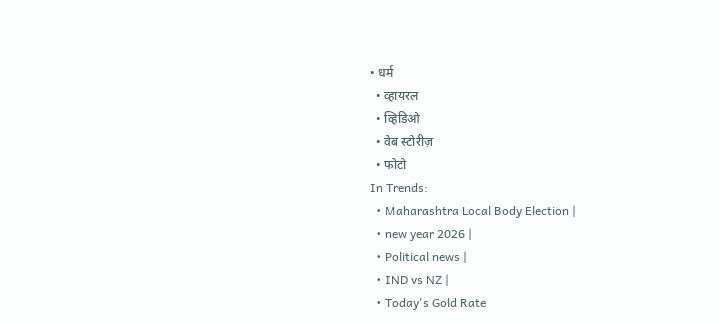• धर्म
  • व्हायरल
  • व्हिडिओ
  • वेब स्टोरीज़
  • फोटो
In Trends:
  • Maharashtra Local Body Election |
  • new year 2026 |
  • Political news |
  • IND vs NZ |
  • Today's Gold Rate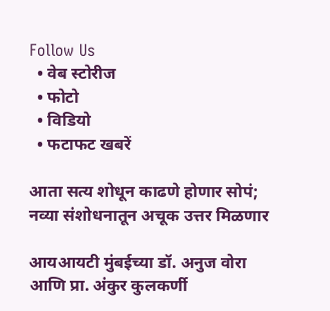Follow Us
  • वेब स्टोरीज
  • फोटो
  • विडियो
  • फटाफट खबरें

आता सत्य शोधून काढणे होणार सोपं; नव्या संशोधनातून अचूक उत्तर मिळणार

आयआयटी मुंबईच्या डॉ. अनुज वोरा आणि प्रा. अंकुर कुलकर्णी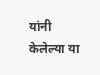यांनी केलेल्या या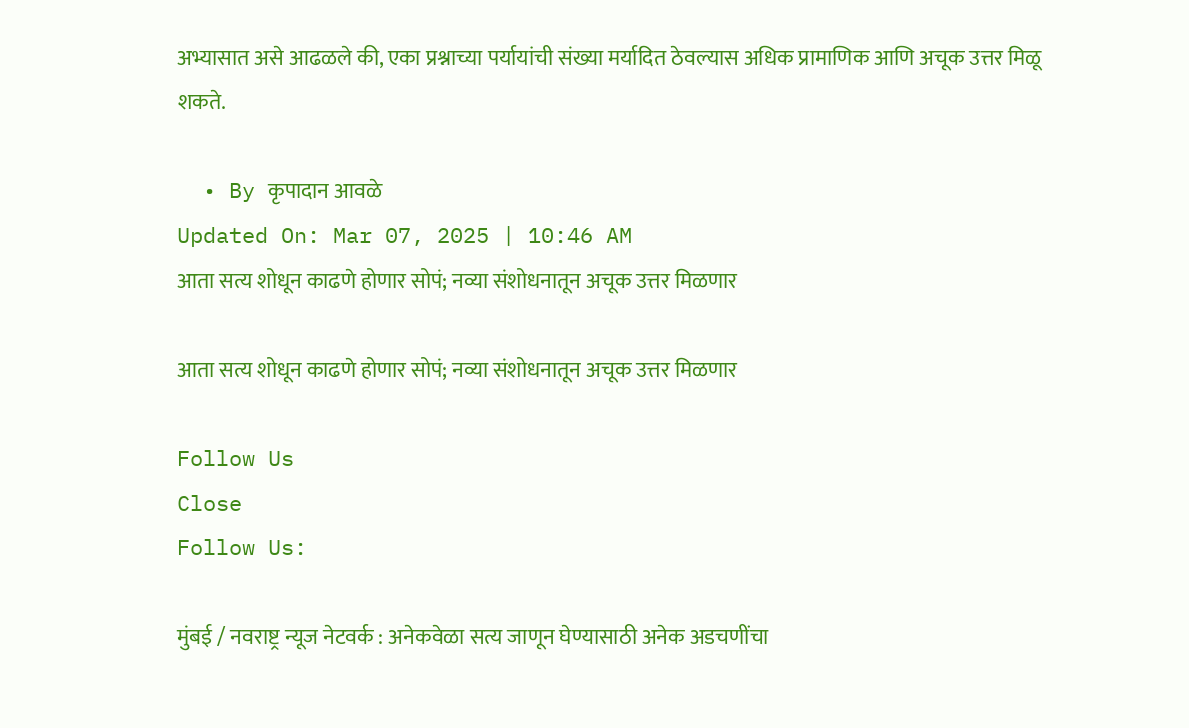अभ्यासात असे आढळले की, एका प्रश्नाच्या पर्यायांची संख्या मर्यादित ठेवल्यास अधिक प्रामाणिक आणि अचूक उत्तर मिळू शकते.

  • By कृपादान आवळे
Updated On: Mar 07, 2025 | 10:46 AM
आता सत्य शोधून काढणे होणार सोपं; नव्या संशोधनातून अचूक उत्तर मिळणार

आता सत्य शोधून काढणे होणार सोपं; नव्या संशोधनातून अचूक उत्तर मिळणार

Follow Us
Close
Follow Us:

मुंबई / नवराष्ट्र न्यूज नेटवर्क : अनेकवेळा सत्य जाणून घेण्यासाठी अनेक अडचणींचा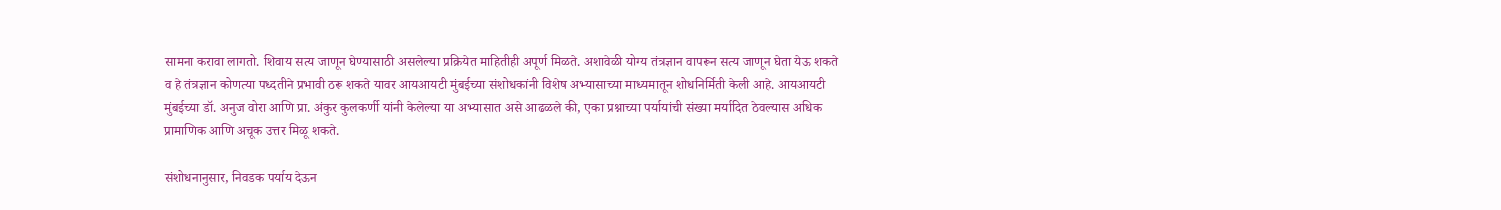सामना करावा लागतो. शिवाय सत्य जाणून घेण्यासाठी असलेल्या प्रक्रियेत माहितीही अपूर्ण मिळते. अशावेळी योग्य तंत्रज्ञान वापरून सत्य जाणून घेता येऊ शकते व हे तंत्रज्ञान कोणत्या पध्दतीने प्रभावी ठरू शकते यावर आयआयटी मुंबईच्या संशोधकांनी विशेष अभ्यासाच्या माध्यमातून शोधनिर्मिती केली आहे. आयआयटी मुंबईच्या डॉ. अनुज वोरा आणि प्रा. अंकुर कुलकर्णी यांनी केलेल्या या अभ्यासात असे आढळले की, एका प्रश्नाच्या पर्यायांची संख्या मर्यादित ठेवल्यास अधिक प्रामाणिक आणि अचूक उत्तर मिळू शकते.

संशोधनानुसार, निवडक पर्याय देऊन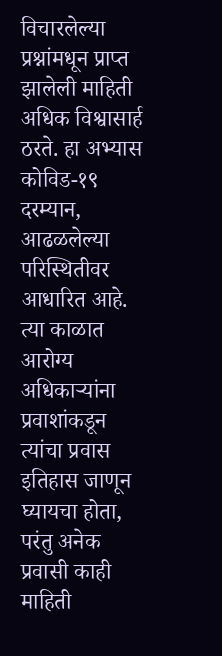विचारलेल्या प्रश्नांमधून प्राप्त झालेली माहिती अधिक विश्वासार्ह ठरते. हा अभ्यास कोविड-१९ दरम्यान, आढळलेल्या परिस्थितीवर आधारित आहे. त्या काळात आरोग्य अधिकाऱ्यांना प्रवाशांकडून त्यांचा प्रवास इतिहास जाणून घ्यायचा होता, परंतु अनेक प्रवासी काही माहिती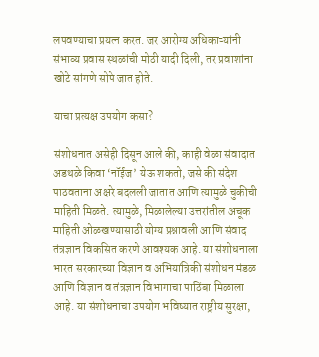लपवण्याचा प्रयत्न करत. जर आरोग्य अधिकाऱ्यांनी संभाव्य प्रवास स्थळांची मोठी यादी दिली, तर प्रवाशांना खोटे सांगणे सोपे जात होते.

याचा प्रत्यक्ष उपयोग कसा?

संशोधनात असेही दिसून आले की, काही वेळा संवादात अडथळे किवा ‘नॉईज’ येऊ शकतो, जसे की संदेश पाठवताना अक्षरे बदलली जातात आणि त्यामुळे चुकीची माहिती मिळते. त्यामुळे, मिळालेल्या उत्तरांतील अचूक माहिती ओळखण्यासाठी योग्य प्रश्नावली आणि संवाद तंत्रज्ञान विकसित करणे आवश्यक आहे. या संशोधनाला भारत सरकारच्या विज्ञान व अभियांत्रिकी संशोधन मंडळ आणि विज्ञान व तंत्रज्ञान विभागाचा पाठिंबा मिळाला आहे. या संशोधनाचा उपयोग भविष्यात राष्ट्रीय सुरक्षा,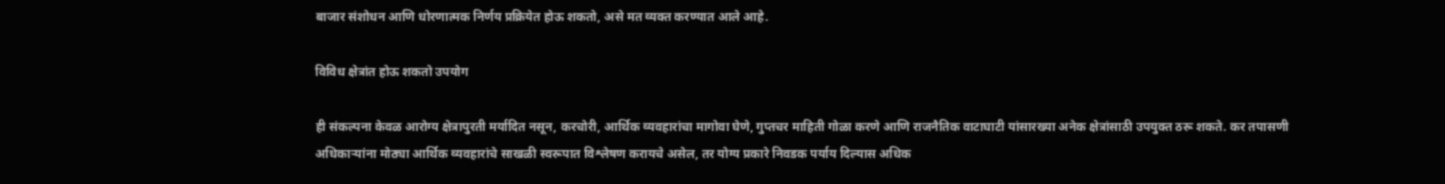बाजार संशोधन आणि धोरणात्मक निर्णय प्रक्रियेत होऊ शकतो, असे मत व्यक्त करण्यात आले आहे.

विविध क्षेत्रांत होऊ शकतो उपयोग

ही संकल्पना केवळ आरोग्य क्षेत्रापुरती मर्यादित नसून, करचोरी, आर्थिक व्यवहारांचा मागोवा घेणे, गुप्तचर माहिती गोळा करणे आणि राजनैतिक वाटाघाटी यांसारख्या अनेक क्षेत्रांसाठी उपयुक्त ठरू शकते. कर तपासणी अधिकाऱ्यांना मोठ्या आर्थिक व्यवहारांचे साखळी स्वरूपात विश्लेषण करायचे असेल, तर योग्य प्रकारे निवडक पर्याय दिल्यास अधिक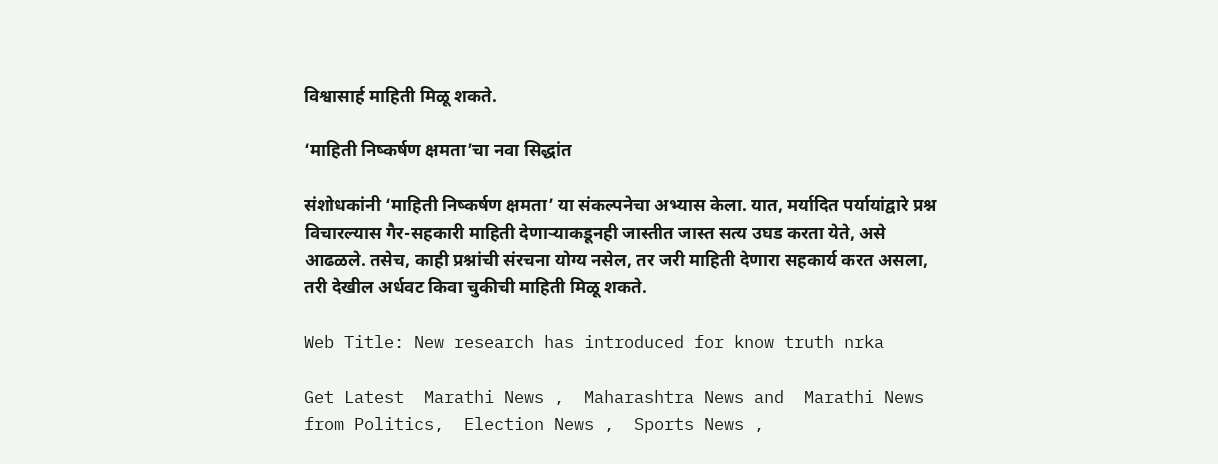विश्वासार्ह माहिती मिळू शकते.

‘माहिती निष्कर्षण क्षमता’चा नवा सिद्धांत

संशोधकांनी ‘माहिती निष्कर्षण क्षमता’ या संकल्पनेचा अभ्यास केला. यात, मर्यादित पर्यायांद्वारे प्रश्न विचारल्यास गैर-सहकारी माहिती देणाऱ्याकडूनही जास्तीत जास्त सत्य उघड करता येते, असे आढळले. तसेच, काही प्रश्नांची संरचना योग्य नसेल, तर जरी माहिती देणारा सहकार्य करत असला, तरी देखील अर्धवट किवा चुकीची माहिती मिळू शकते.

Web Title: New research has introduced for know truth nrka

Get Latest  Marathi News ,  Maharashtra News and  Marathi News from Politics,  Election News ,  Sports News ,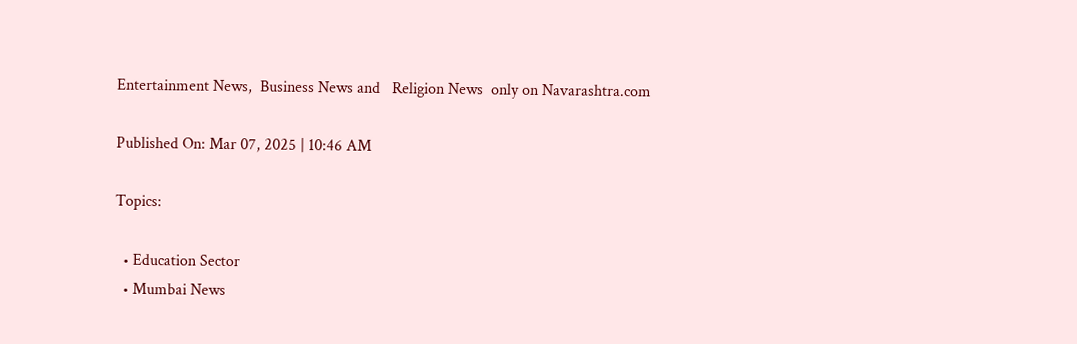Entertainment News,  Business News and   Religion News  only on Navarashtra.com

Published On: Mar 07, 2025 | 10:46 AM

Topics:

  • Education Sector
  • Mumbai News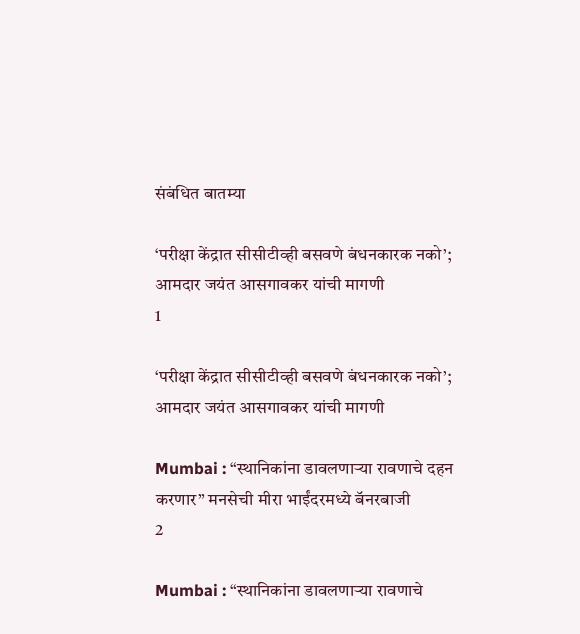संबंधित बातम्या

‘परीक्षा केंद्रात सीसीटीव्ही बसवणे बंधनकारक नको’; आमदार जयंत आसगावकर यांची मागणी
1

‘परीक्षा केंद्रात सीसीटीव्ही बसवणे बंधनकारक नको’; आमदार जयंत आसगावकर यांची मागणी

Mumbai : “स्थानिकांना डावलणाऱ्या रावणाचे दहन करणार” मनसेची मीरा भाईंदरमध्ये बॅनरबाजी
2

Mumbai : “स्थानिकांना डावलणाऱ्या रावणाचे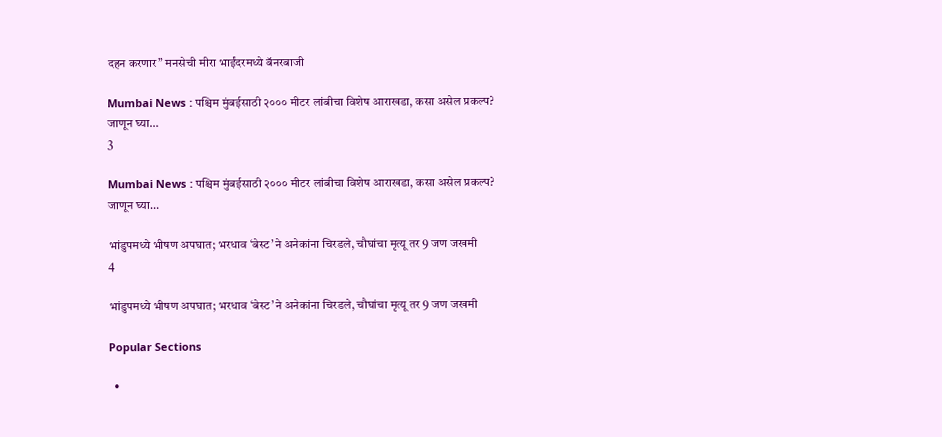दहन करणार” मनसेची मीरा भाईंदरमध्ये बॅनरबाजी

Mumbai News : पश्चिम मुंबईसाठी २००० मीटर लांबीचा विशेष आराखडा, कसा असेल प्रकल्प? जाणून घ्या…
3

Mumbai News : पश्चिम मुंबईसाठी २००० मीटर लांबीचा विशेष आराखडा, कसा असेल प्रकल्प? जाणून घ्या…

भांडुपमध्ये भीषण अपघात; भरधाव ‘बेस्ट’ने अनेकांना चिरडले, चौघांचा मृत्यू तर 9 जण जखमी
4

भांडुपमध्ये भीषण अपघात; भरधाव ‘बेस्ट’ने अनेकांना चिरडले, चौघांचा मृत्यू तर 9 जण जखमी

Popular Sections

  •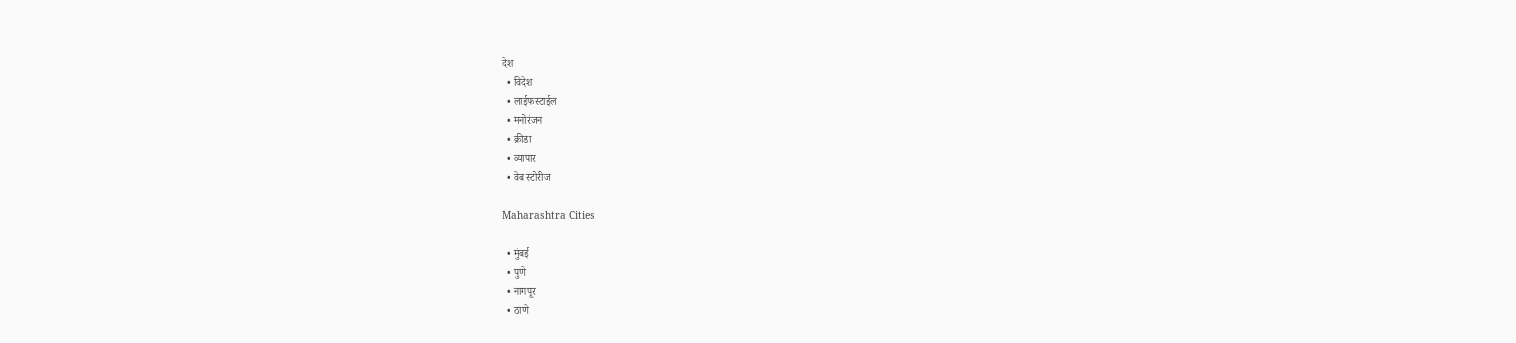देश
  • विदेश
  • लाईफस्टाईल
  • मनोरंजन
  • क्रीडा
  • व्यापार
  • वेब स्टोरीज

Maharashtra Cities

  • मुंबई
  • पुणे
  • नागपूर
  • ठाणे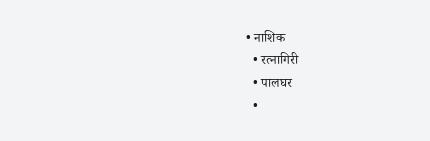• नाशिक
  • रत्नागिरी
  • पालघर
  •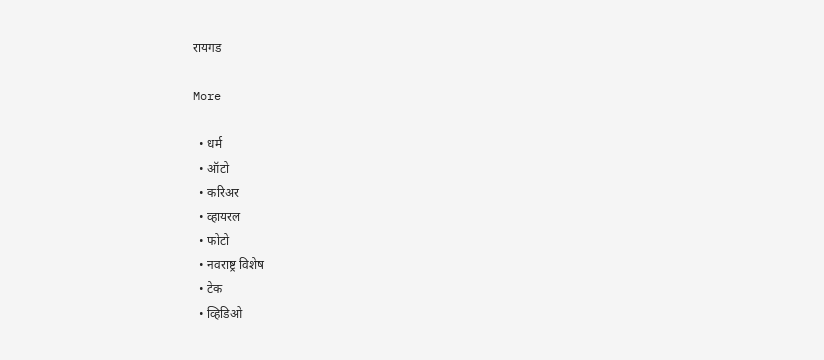रायगड

More

  • धर्म
  • ऑटो
  • करिअर
  • व्हायरल
  • फोटो
  • नवराष्ट्र विशेष
  • टेक
  • व्हिडिओ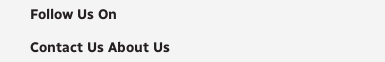Follow Us On

Contact Us About Us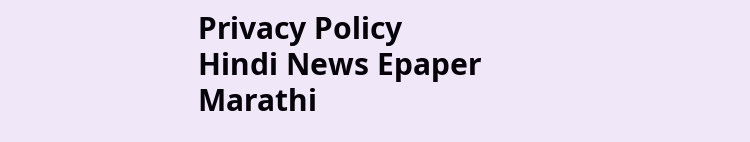Privacy Policy
Hindi News Epaper Marathi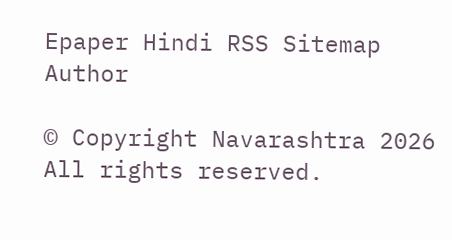Epaper Hindi RSS Sitemap Author

© Copyright Navarashtra 2026 All rights reserved.